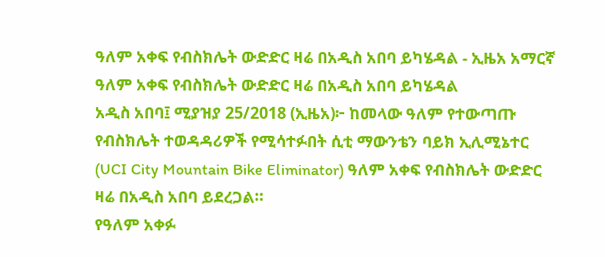ዓለም አቀፍ የብስክሌት ውድድር ዛሬ በአዲስ አበባ ይካሄዳል - ኢዜአ አማርኛ
ዓለም አቀፍ የብስክሌት ውድድር ዛሬ በአዲስ አበባ ይካሄዳል
አዲስ አበባ፤ ሚያዝያ 25/2018 (ኢዜአ)፦ ከመላው ዓለም የተውጣጡ የብስክሌት ተወዳዳሪዎች የሚሳተፉበት ሲቲ ማውንቴን ባይክ ኢሊሚኔተር (UCI City Mountain Bike Eliminator) ዓለም አቀፍ የብስክሌት ውድድር ዛሬ በአዲስ አበባ ይደረጋል።
የዓለም አቀፉ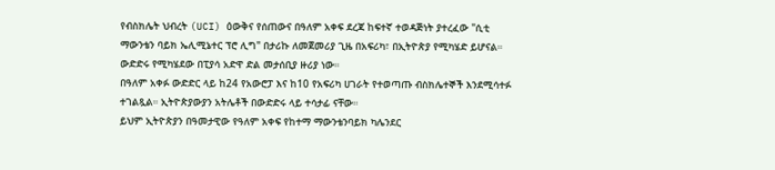የብስክሌት ህብረት (UCI) ዕውቅና የሰጠውና በዓለም አቀፍ ደረጃ ከፍተኛ ተወዳጅነት ያተረፈው "ሲቲ ማውንቴን ባይክ ኤሊሚኔተር ፕሮ ሊግ" በታሪኩ ለመጀመሪያ ጊዜ በአፍሪካ፣ በኢትዮጵያ የሚካሄድ ይሆናል።
ውድድሩ የሚካሄደው በፒያሳ አድዋ ድል መታሰቢያ ዙሪያ ነው።
በዓለም አቀፉ ውድድር ላይ ከ24 የአውሮፓ እና ከ10 የአፍሪካ ሀገራት የተወጣጡ ብስክሌተኞች እንደሚሳተፉ ተገልጿል። ኢትዮጵያውያን አትሌቶች በውድድሩ ላይ ተሳታፊ ናቸው።
ይህም ኢትዮጵያን በዓመታዊው የዓለም አቀፍ የከተማ ማውንቴንባይክ ካሌንደር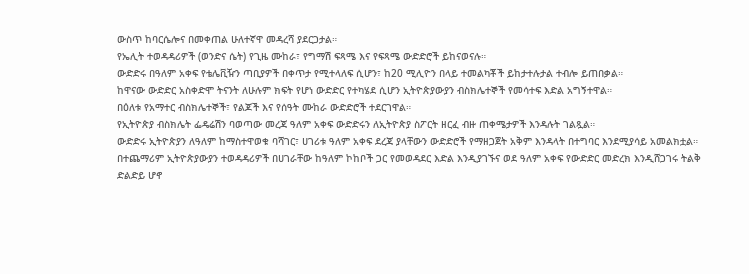ውስጥ ከባርሴሎና በመቀጠል ሁለተኛዋ መዳረሻ ያደርጋታል።
የኤሊት ተወዳዳሪዎች (ወንድና ሴት) የጊዜ ሙከራ፣ የግማሽ ፍጻሜ እና የፍጻሜ ውድድሮች ይከናወናሉ።
ውድድሩ በዓለም አቀፍ የቴሌቪዥን ጣቢያዎች በቀጥታ የሚተላለፍ ሲሆን፣ ከ20 ሚሊዮን በላይ ተመልካቾች ይከታተሉታል ተብሎ ይጠበቃል።
ከዋናው ውድድር አስቀድሞ ትናንት ለሁሉም ክፍት የሆነ ውድድር የተካሄደ ሲሆን ኢትዮጵያውያን ብስክሌተኞች የመሳተፍ እድል አግኝተዋል።
በዕለቱ የአማተር ብስክሌተኞች፣ የልጆች እና የሰዓት ሙከራ ውድድሮች ተደርገዋል።
የኢትዮጵያ ብስክሌት ፌዴሬሽን ባወጣው መረጃ ዓለም አቀፍ ውድድሩን ለኢትዮጵያ ስፖርት ዘርፈ ብዙ ጠቀሜታዎች እንዳሉት ገልጿል።
ውድድሩ ኢትዮጵያን ለዓለም ከማስተዋወቁ ባሻገር፣ ሀገሪቱ ዓለም አቀፍ ደረጃ ያላቸውን ውድድሮች የማዘጋጀት አቅም እንዳላት በተግባር እንደሚያሳይ አመልክቷል።
በተጨማሪም ኢትዮጵያውያን ተወዳዳሪዎች በሀገራቸው ከዓለም ኮከቦች ጋር የመወዳደር እድል እንዲያገኙና ወደ ዓለም አቀፍ የውድድር መድረክ እንዲሸጋገሩ ትልቅ ድልድይ ሆኖ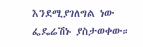እንደሚያገለግል ነው ፌዴሬሽኑ ያስታወቀው።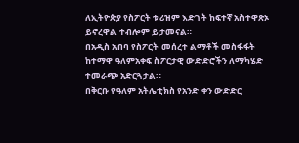ለኢትዮጵያ የስፖርት ቱሪዝም እድገት ከፍተኛ አስተዋጽኦ ይኖረዋል ተብሎም ይታመናል።
በአዲስ አበባ የስፖርት መሰረተ ልማቶች መስፋፋት ከተማዋ ዓለምአቀፍ ስፖርታዊ ውድድሮችን ለማካሄድ ተመራጭ አድርጓታል።
በቅርቡ የዓለም አትሌቲክስ የአንድ ቀን ውድድር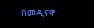በመዲናዋ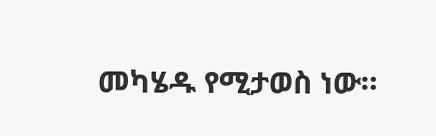መካሄዱ የሚታወስ ነው።